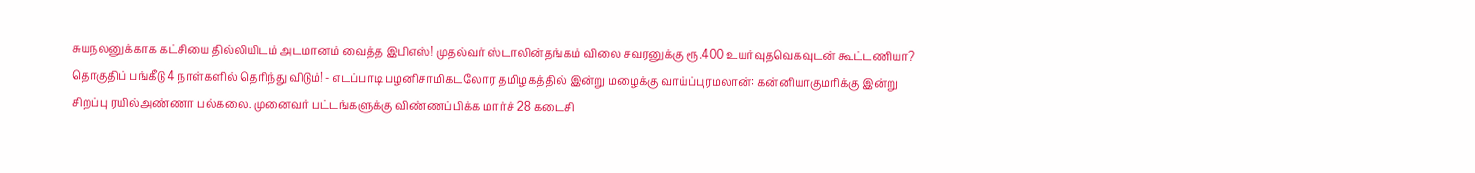சுயநலனுக்காக கட்சியை தில்லியிடம் அடமானம் வைத்த இபிஎஸ்! முதல்வர் ஸ்டாலின்தங்கம் விலை சவரனுக்கு ரூ.400 உயர்வுதவெகவுடன் கூட்டணியா? தொகுதிப் பங்கீடு 4 நாள்களில் தெரிந்து விடும்! - எடப்பாடி பழனிசாமிகடலோர தமிழகத்தில் இன்று மழைக்கு வாய்ப்புரமலான்: கன்னியாகுமரிக்கு இன்று சிறப்பு ரயில்அண்ணா பல்கலை. முனைவர் பட்டங்களுக்கு விண்ணப்பிக்க மார்ச் 28 கடைசி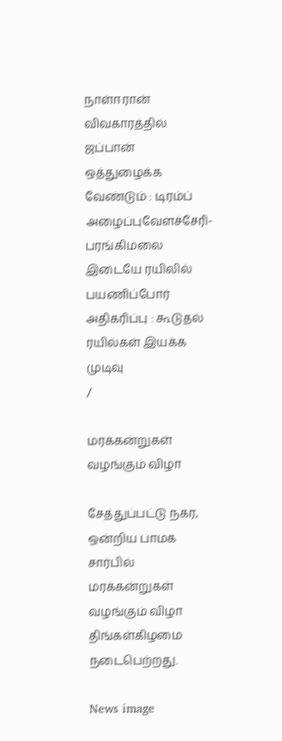நாள்ஈரான் விவகாரத்தில் ஜப்பான் ஒத்துழைக்க வேண்டும் : டிரம்ப் அழைப்புவேளச்சேரி-பரங்கிமலை இடையே ரயிலில் பயணிப்போர் அதிகரிப்பு : கூடுதல் ரயில்கள் இயக்க முடிவு
/

மரக்கன்றுகள் வழங்கும் விழா

சேத்துப்பட்டு நகர, ஒன்றிய பாமக சார்பில் மரக்கன்றுகள் வழங்கும் விழா திங்கள்கிழமை நடைபெற்றது.

News image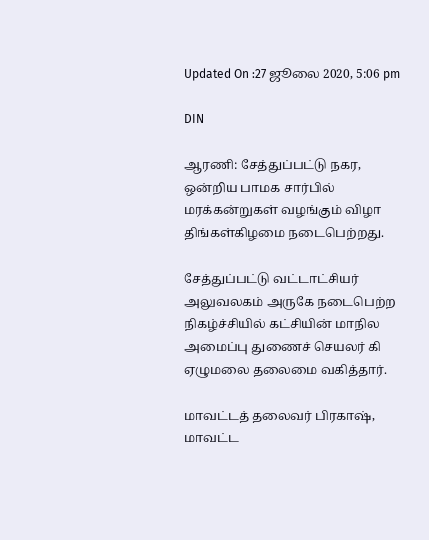Updated On :27 ஜூலை 2020, 5:06 pm

DIN

ஆரணி: சேத்துப்பட்டு நகர, ஒன்றிய பாமக சார்பில் மரக்கன்றுகள் வழங்கும் விழா திங்கள்கிழமை நடைபெற்றது.

சேத்துப்பட்டு வட்டாட்சியர் அலுவலகம் அருகே நடைபெற்ற நிகழ்ச்சியில் கட்சியின் மாநில அமைப்பு துணைச் செயலர் கி ஏழுமலை தலைமை வகித்தார்.

மாவட்டத் தலைவர் பிரகாஷ், மாவட்ட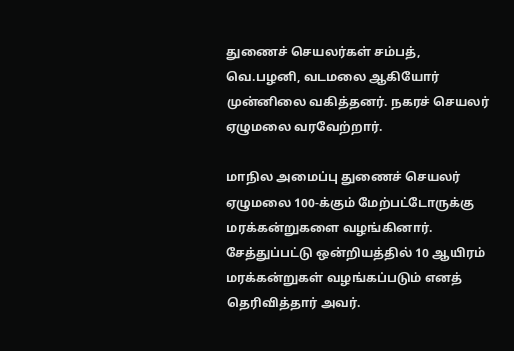துணைச் செயலர்கள் சம்பத், வெ.பழனி, வடமலை ஆகியோர் முன்னிலை வகித்தனர். நகரச் செயலர் ஏழுமலை வரவேற்றார்.

மாநில அமைப்பு துணைச் செயலர் ஏழுமலை 100-க்கும் மேற்பட்டோருக்கு மரக்கன்றுகளை வழங்கினார். சேத்துப்பட்டு ஒன்றியத்தில் 10 ஆயிரம் மரக்கன்றுகள் வழங்கப்படும் எனத் தெரிவித்தார் அவர்.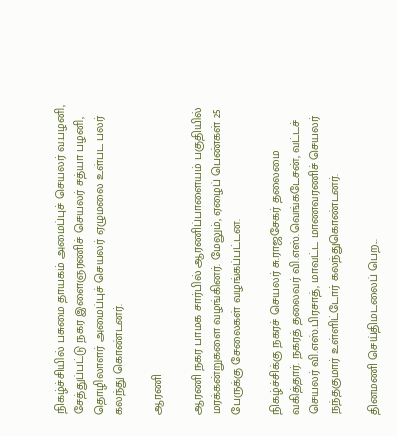நிகழ்ச்சியில் பசுமை தாயகம் அமைப்புச் செயலர் வ.பழனி, சேத்துப்பட்டு நகர இளைஞரணிச் செயலர் சத்யா பழனி, தொழிலாளர் அமைப்புச் செயலர் ஏழுமலை உள்பட பலர் கலந்து கொண்டனர்.

ஆரணி

ஆரணி நகர பாமக சார்பில் ஆரணிப்பாளையம் பகுதியில் மரக்கன்றுகளை வழங்கினர். மேலும், ஏழைப் பெண்கள் 25 பேருக்கு சேலைகள் வழங்கப்பட்டன.

நிகழ்ச்சிக்கு நகரச் செயலர் சு.ராஜசேகர் தலைமை வகித்தார். நகரத் தலைவர் வி.எஸ்.வெங்கடேசன், வட்டச் செயலர் வி.எஸ்.பிரசாத், மாவட்ட மாணவரணிச் செயலர் நந்தகுமார் உள்ளிட்டோர் கலந்துகொண்டனர்.

தினமணி செய்திமடலைப் பெற...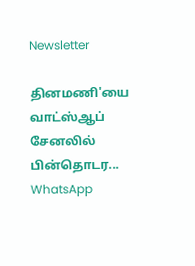Newsletter

தினமணி'யை வாட்ஸ்ஆப் சேனலில் பின்தொடர... WhatsApp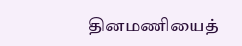தினமணியைத்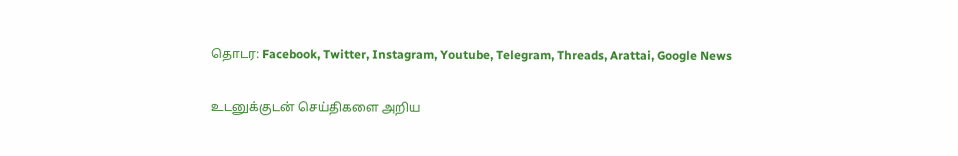தொடர: Facebook, Twitter, Instagram, Youtube, Telegram, Threads, Arattai, Google News

உடனுக்குடன் செய்திகளை அறிய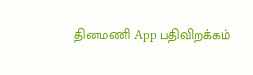தினமணி App பதிவிறக்கம்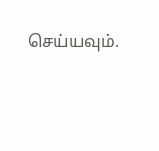செய்யவும்.